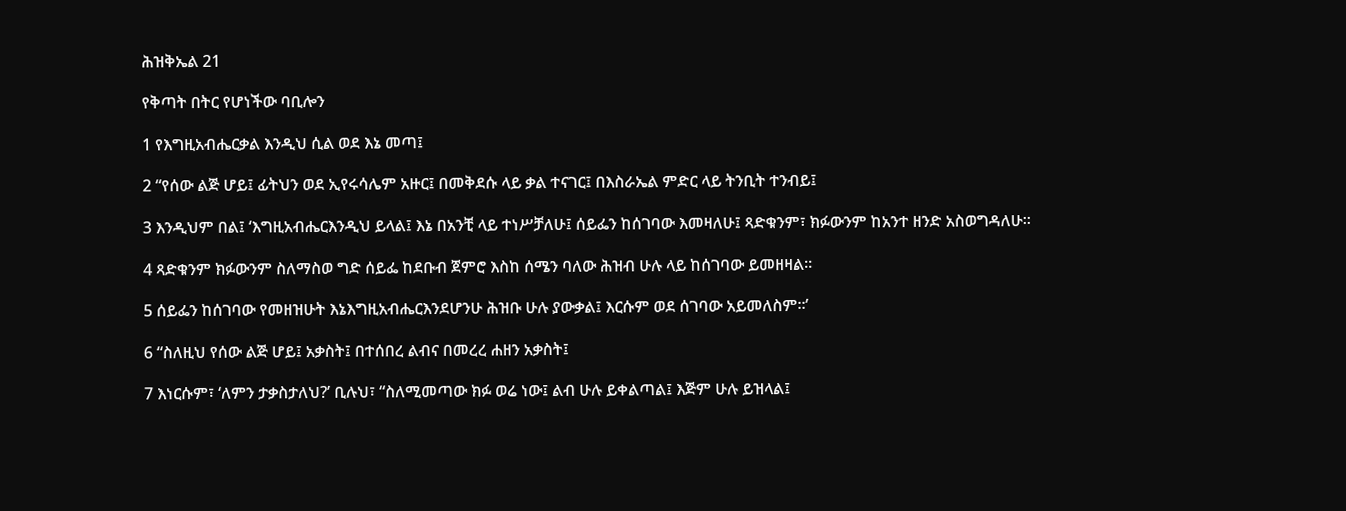ሕዝቅኤል 21

የቅጣት በትር የሆነችው ባቢሎን

1 የእግዚአብሔርቃል እንዲህ ሲል ወደ እኔ መጣ፤

2 “የሰው ልጅ ሆይ፤ ፊትህን ወደ ኢየሩሳሌም አዙር፤ በመቅደሱ ላይ ቃል ተናገር፤ በእስራኤል ምድር ላይ ትንቢት ተንብይ፤

3 እንዲህም በል፤ ‘እግዚአብሔርእንዲህ ይላል፤ እኔ በአንቺ ላይ ተነሥቻለሁ፤ ሰይፌን ከሰገባው እመዛለሁ፤ ጻድቁንም፣ ክፉውንም ከአንተ ዘንድ አስወግዳለሁ።

4 ጻድቁንም ክፉውንም ስለማስወ ግድ ሰይፌ ከደቡብ ጀምሮ እስከ ሰሜን ባለው ሕዝብ ሁሉ ላይ ከሰገባው ይመዘዛል።

5 ሰይፌን ከሰገባው የመዘዝሁት እኔእግዚአብሔርእንደሆንሁ ሕዝቡ ሁሉ ያውቃል፤ እርሱም ወደ ሰገባው አይመለስም።’

6 “ስለዚህ የሰው ልጅ ሆይ፤ አቃስት፤ በተሰበረ ልብና በመረረ ሐዘን አቃስት፤

7 እነርሱም፣ ‘ለምን ታቃስታለህ?’ ቢሉህ፣ “ስለሚመጣው ክፉ ወሬ ነው፤ ልብ ሁሉ ይቀልጣል፤ እጅም ሁሉ ይዝላል፤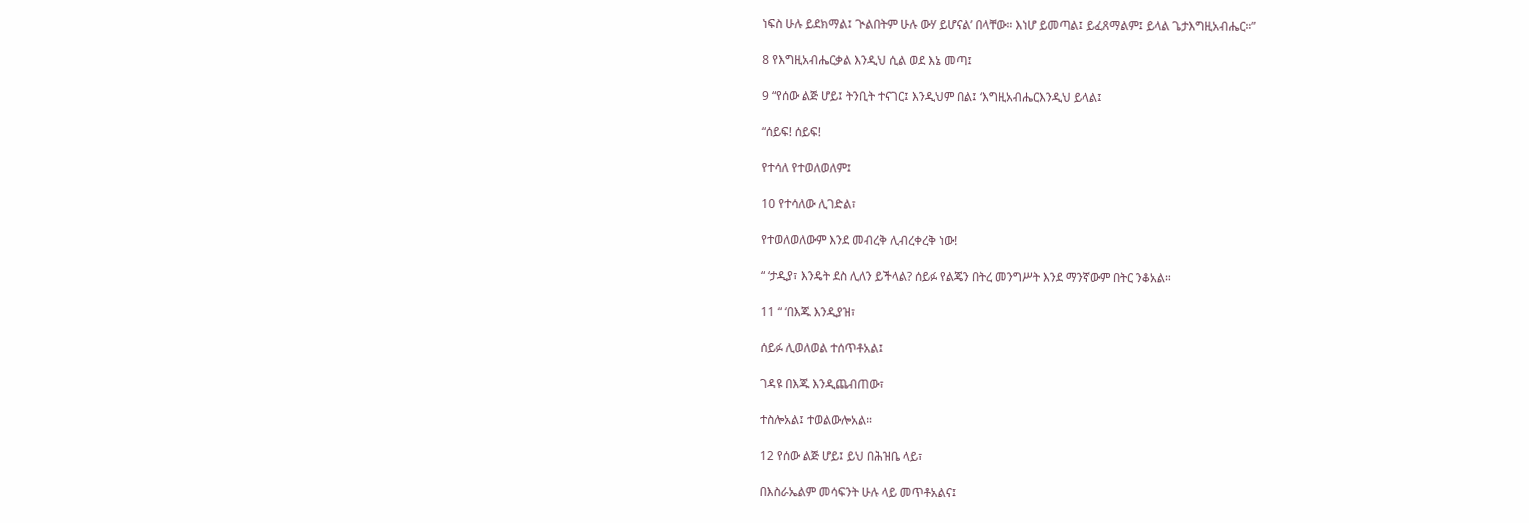ነፍስ ሁሉ ይደክማል፤ ጒልበትም ሁሉ ውሃ ይሆናል’ በላቸው። እነሆ ይመጣል፤ ይፈጸማልም፤ ይላል ጌታእግዚአብሔር።”

8 የእግዚአብሔርቃል እንዲህ ሲል ወደ እኔ መጣ፤

9 “የሰው ልጅ ሆይ፤ ትንቢት ተናገር፤ እንዲህም በል፤ ‘እግዚአብሔርእንዲህ ይላል፤

“ሰይፍ! ሰይፍ!

የተሳለ የተወለወለም፤

10 የተሳለው ሊገድል፣

የተወለወለውም እንደ መብረቅ ሊብረቀረቅ ነው!

“ ‘ታዲያ፣ እንዴት ደስ ሊለን ይችላል? ሰይፉ የልጄን በትረ መንግሥት እንደ ማንኛውም በትር ንቆአል።

11 “ ‘በእጁ እንዲያዝ፣

ሰይፉ ሊወለወል ተሰጥቶአል፤

ገዳዩ በእጁ እንዲጨብጠው፣

ተስሎአል፤ ተወልውሎአል።

12 የሰው ልጅ ሆይ፤ ይህ በሕዝቤ ላይ፣

በእስራኤልም መሳፍንት ሁሉ ላይ መጥቶአልና፤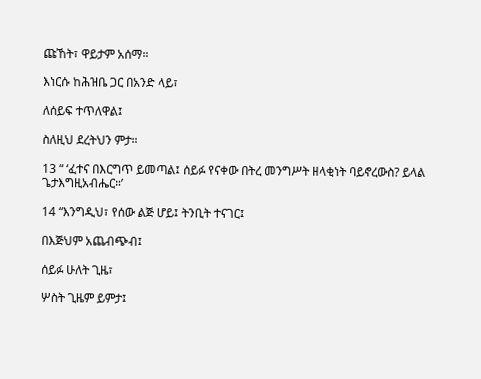ጩኸት፣ ዋይታም አሰማ።

እነርሱ ከሕዝቤ ጋር በአንድ ላይ፣

ለሰይፍ ተጥለዋል፤

ስለዚህ ደረትህን ምታ።

13 “ ‘ፈተና በእርግጥ ይመጣል፤ ሰይፉ የናቀው በትረ መንግሥት ዘላቂነት ባይኖረውስ? ይላል ጌታእግዚአብሔር።’

14 “እንግዲህ፣ የሰው ልጅ ሆይ፤ ትንቢት ተናገር፤

በእጅህም አጨብጭብ፤

ሰይፉ ሁለት ጊዜ፣

ሦስት ጊዜም ይምታ፤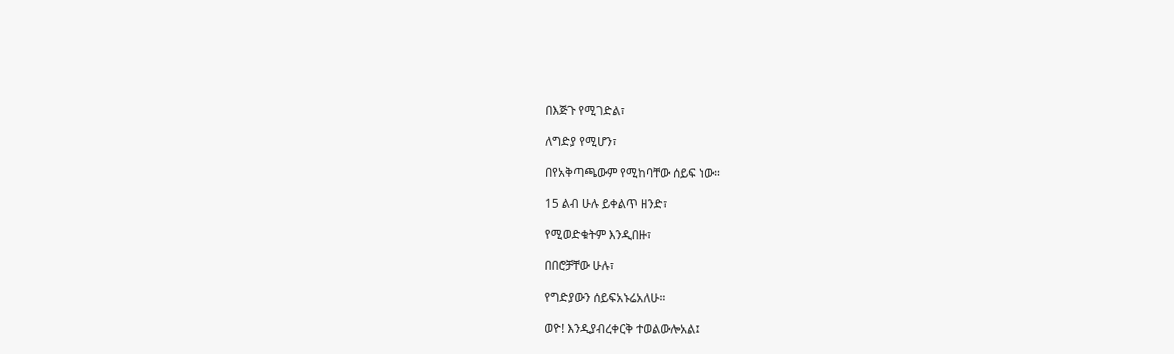በእጅጉ የሚገድል፣

ለግድያ የሚሆን፣

በየአቅጣጫውም የሚከባቸው ሰይፍ ነው።

15 ልብ ሁሉ ይቀልጥ ዘንድ፣

የሚወድቁትም እንዲበዙ፣

በበሮቻቸው ሁሉ፣

የግድያውን ሰይፍአኑሬአለሁ።

ወዮ! እንዲያብረቀርቅ ተወልውሎአል፤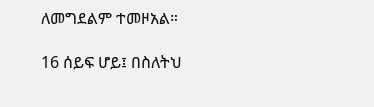ለመግደልም ተመዞአል።

16 ሰይፍ ሆይ፤ በስለትህ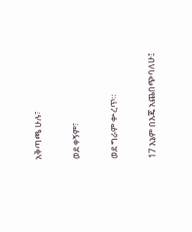አቅጣጫ ሁሉ፣

ወደ ቀኝም፣

ወደ ግራም ቍረጥ።

17 እኔም በእጄ አጨበጭባለሁ፤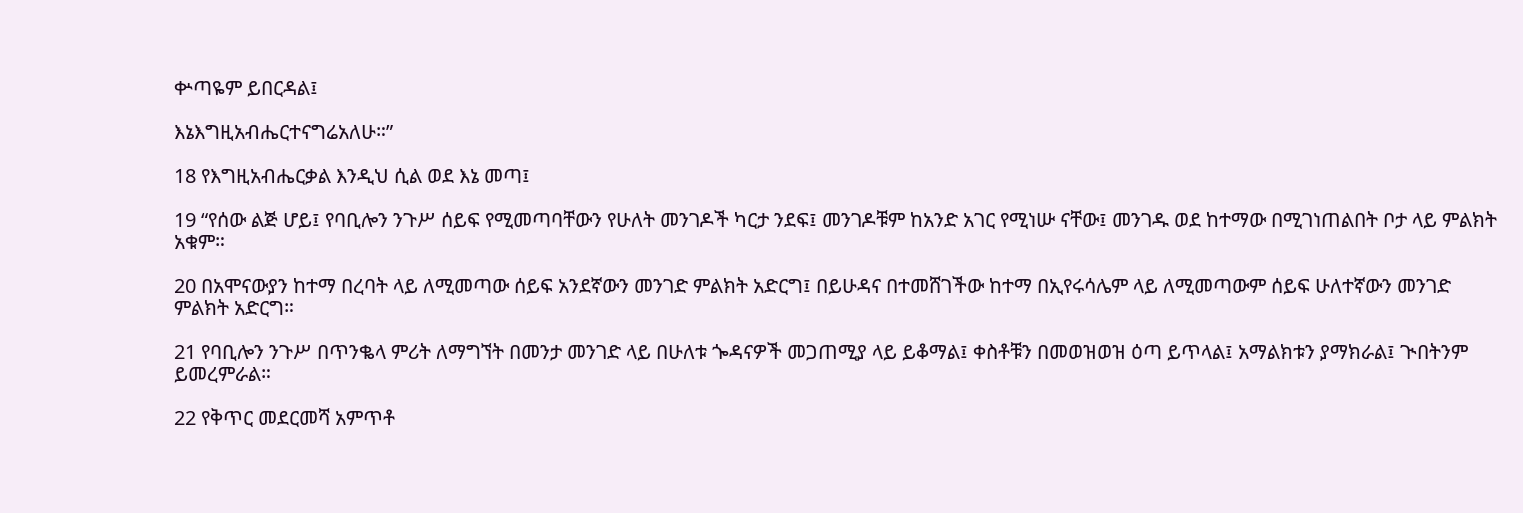ቍጣዬም ይበርዳል፤

እኔእግዚአብሔርተናግሬአለሁ።”

18 የእግዚአብሔርቃል እንዲህ ሲል ወደ እኔ መጣ፤

19 “የሰው ልጅ ሆይ፤ የባቢሎን ንጉሥ ሰይፍ የሚመጣባቸውን የሁለት መንገዶች ካርታ ንደፍ፤ መንገዶቹም ከአንድ አገር የሚነሡ ናቸው፤ መንገዱ ወደ ከተማው በሚገነጠልበት ቦታ ላይ ምልክት አቁም።

20 በአሞናውያን ከተማ በረባት ላይ ለሚመጣው ሰይፍ አንደኛውን መንገድ ምልክት አድርግ፤ በይሁዳና በተመሸገችው ከተማ በኢየሩሳሌም ላይ ለሚመጣውም ሰይፍ ሁለተኛውን መንገድ ምልክት አድርግ።

21 የባቢሎን ንጉሥ በጥንቈላ ምሪት ለማግኘት በመንታ መንገድ ላይ በሁለቱ ጐዳናዎች መጋጠሚያ ላይ ይቆማል፤ ቀስቶቹን በመወዝወዝ ዕጣ ይጥላል፤ አማልክቱን ያማክራል፤ ጒበትንም ይመረምራል።

22 የቅጥር መደርመሻ አምጥቶ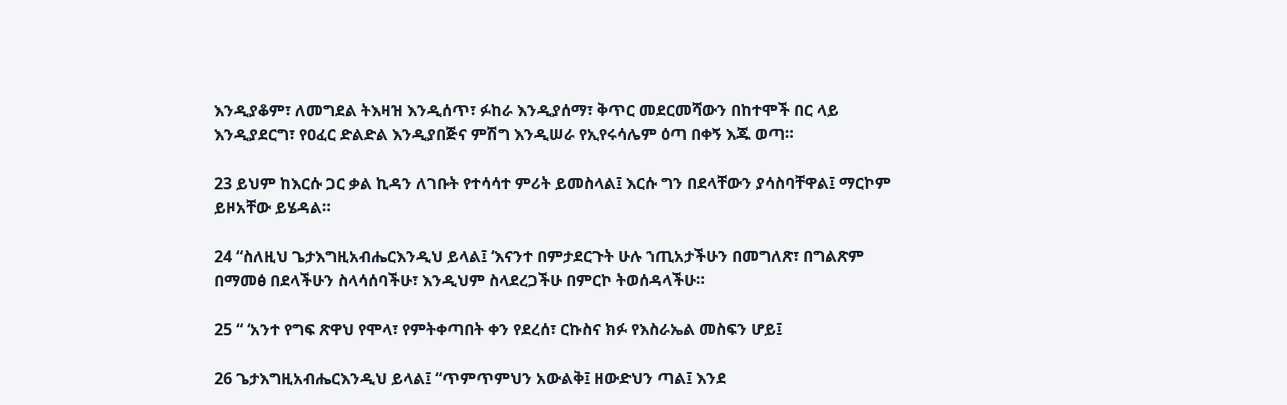እንዲያቆም፣ ለመግደል ትእዛዝ እንዲሰጥ፣ ፉከራ እንዲያሰማ፣ ቅጥር መደርመሻውን በከተሞች በር ላይ እንዲያደርግ፣ የዐፈር ድልድል እንዲያበጅና ምሽግ እንዲሠራ የኢየሩሳሌም ዕጣ በቀኝ እጁ ወጣ።

23 ይህም ከእርሱ ጋር ቃል ኪዳን ለገቡት የተሳሳተ ምሪት ይመስላል፤ እርሱ ግን በደላቸውን ያሳስባቸዋል፤ ማርኮም ይዞአቸው ይሄዳል።

24 “ስለዚህ ጌታእግዚአብሔርእንዲህ ይላል፤ ‘እናንተ በምታደርጉት ሁሉ ኀጢአታችሁን በመግለጽ፣ በግልጽም በማመፅ በደላችሁን ስላሳሰባችሁ፣ እንዲህም ስላደረጋችሁ በምርኮ ትወሰዳላችሁ።

25 “ ‘አንተ የግፍ ጽዋህ የሞላ፣ የምትቀጣበት ቀን የደረሰ፣ ርኩስና ክፉ የእስራኤል መስፍን ሆይ፤

26 ጌታእግዚአብሔርእንዲህ ይላል፤ “ጥምጥምህን አውልቅ፤ ዘውድህን ጣል፤ እንደ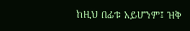ከዚህ በፊቱ አይሆንም፤ ዝቅ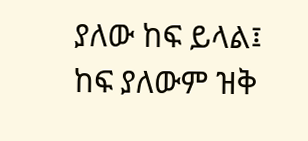ያለው ከፍ ይላል፤ ከፍ ያለውም ዝቅ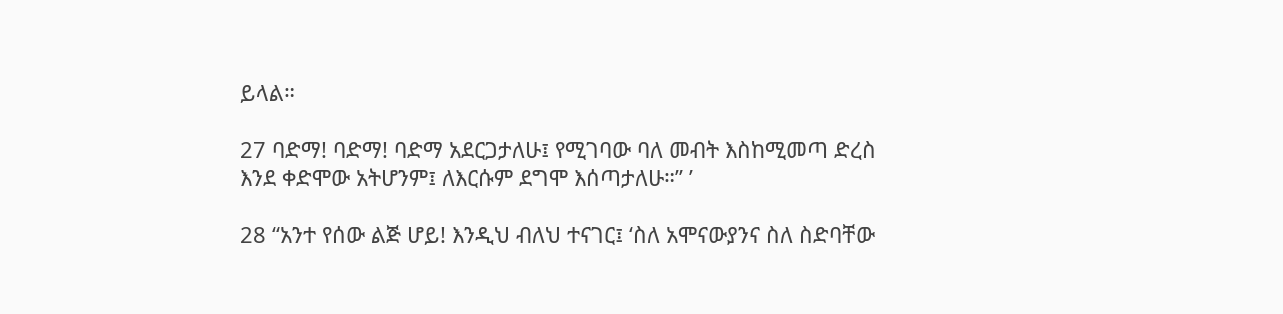ይላል።

27 ባድማ! ባድማ! ባድማ አደርጋታለሁ፤ የሚገባው ባለ መብት እስከሚመጣ ድረስ እንደ ቀድሞው አትሆንም፤ ለእርሱም ደግሞ እሰጣታለሁ።” ’

28 “አንተ የሰው ልጅ ሆይ! እንዲህ ብለህ ተናገር፤ ‘ስለ አሞናውያንና ስለ ስድባቸው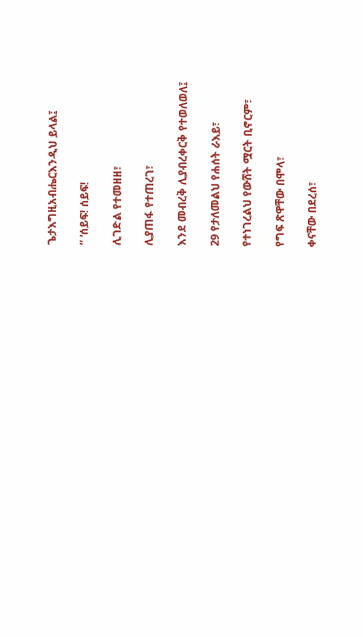ጌታእግዚአብሔርእንዲህ ይላል፤

“ ‘ሰይፍ! ሰይፍ!

ሊገድል የተመዘዘ፣

ሊያጠፋ የተጠረገ፣

እንደ መብረቅ ሊያብረቀርቅ የተወለወለ፤

29 የታለመልህ የሐሰት ራእይ፣

የተነገረልህ የውሸት ሟርት ቢኖርም፣

የግፍ ጽዋቸው በሞላ፣

ቀናቸው በደረሰ፣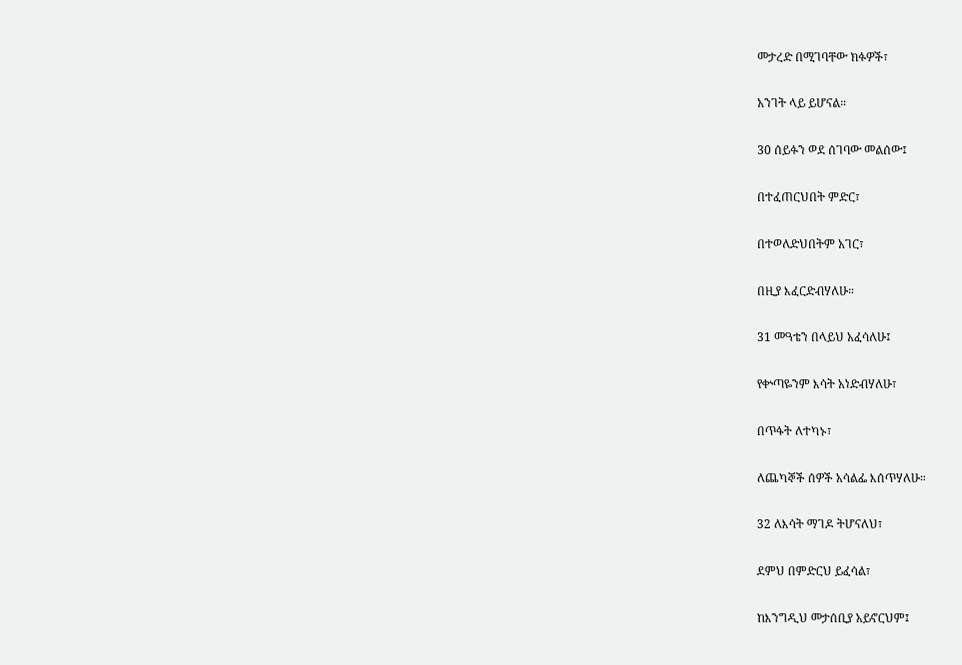መታረድ በሚገባቸው ክፉዎች፣

አንገት ላይ ይሆናል።

30 ሰይፉን ወደ ሰገባው መልሰው፤

በተፈጠርህበት ምድር፣

በተወለድህበትም አገር፣

በዚያ እፈርድብሃለሁ።

31 መዓቴን በላይህ አፈሳለሁ፤

የቍጣዬንም እሳት አነድብሃለሁ፣

በጥፋት ለተካኑ፣

ለጨካኞች ሰዎች አሳልፌ እሰጥሃለሁ።

32 ለእሳት ማገዶ ትሆናለህ፣

ደምህ በምድርህ ይፈሳል፣

ከእንግዲህ መታሰቢያ አይኖርህም፤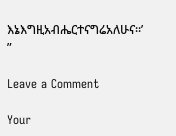እኔእግዚአብሔርተናግሬአለሁና።’ ”

Leave a Comment

Your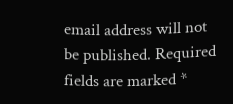email address will not be published. Required fields are marked *